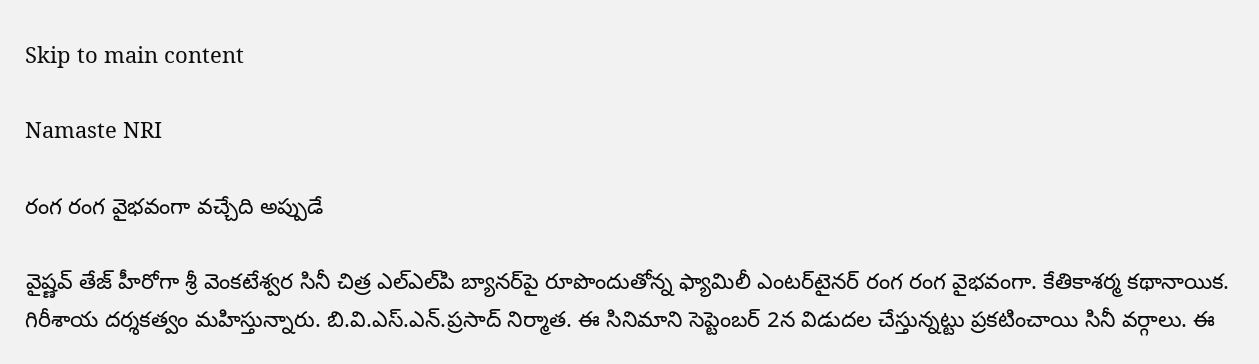Skip to main content

Namaste NRI

రంగ రంగ వైభవంగా వచ్చేది అప్పుడే

వైష్ణవ్‌ తేజ్‌ హీరోగా శ్రీ వెంకటేశ్వర సినీ చిత్ర ఎల్‌ఎల్‌పి బ్యానర్‌పై రూపొందుతోన్న ఫ్యామిలీ ఎంటర్‌టైనర్‌ రంగ రంగ వైభవంగా. కేతికాశర్మ కథానాయిక. గిరీశాయ దర్శకత్వం మహిస్తున్నారు. బి.వి.ఎస్‌.ఎన్‌.ప్రసాద్‌ నిర్మాత. ఈ సినిమాని సెప్టెంబర్‌ 2న విడుదల చేస్తున్నట్టు ప్రకటించాయి సినీ వర్గాలు. ఈ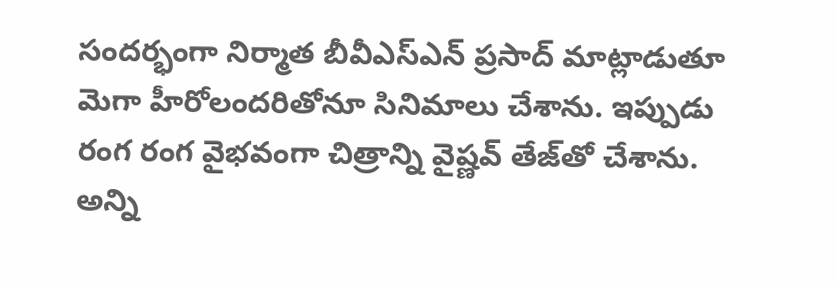సందర్భంగా నిర్మాత బీవీఎస్‌ఎన్‌ ప్రసాద్‌ మాట్లాడుతూ మెగా హీరోలందరితోనూ సినిమాలు చేశాను. ఇప్పుడు రంగ రంగ వైభవంగా చిత్రాన్ని వైష్ణవ్‌ తేజ్‌తో చేశాను. అన్ని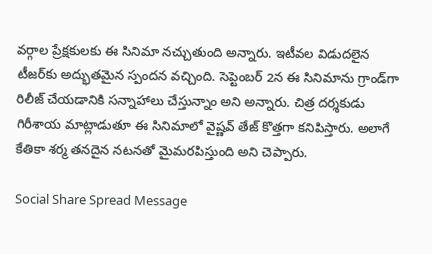వర్గాల ప్రేక్షకులకు ఈ సినిమా నచ్చుతుంది అన్నారు. ఇటీవల విడుదలైన టీజర్‌కు అద్భుతమైన స్పందన వచ్చింది. సెప్టెంబర్‌ 2న ఈ సినిమాను గ్రాండ్‌గా రిలీజ్‌ చేయడానికి సన్నాహాలు చేస్తున్నాం అని అన్నారు. చిత్ర దర్శకుడు గిరీశాయ మాట్లాడుతూ ఈ సినిమాలో వైష్ణవ్‌ తేజ్‌ కొత్తగా కనిపిస్తారు. అలాగే కేతికా శర్మ తనదైన నటనతో మైమరపిస్తుంది అని చెప్పారు.

Social Share Spread Message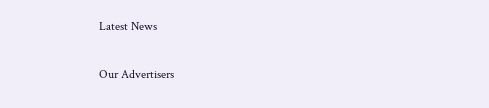Latest News

Our Advertisers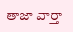తాజా వార్తా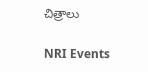చిత్రాలు

NRI Events